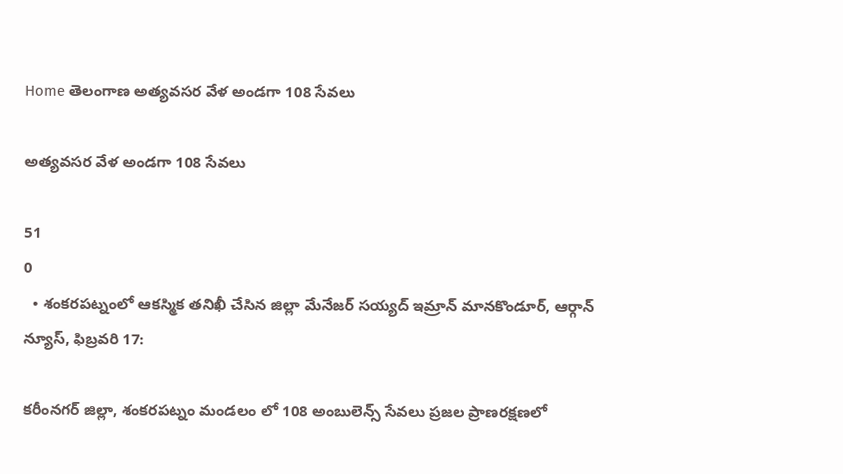Home తెలంగాణ అత్యవసర వేళ అండగా 108 సేవలు

అత్యవసర వేళ అండగా 108 సేవలు

51
0
  • శంకరపట్నంలో ఆకస్మిక తనిఖీ చేసిన జిల్లా మేనేజర్ సయ్యద్ ఇమ్రాన్ మానకొండూర్, ఆర్గాన్ న్యూస్, ఫిబ్రవరి 17:

కరీంనగర్ జిల్లా, శంకరపట్నం మండలం లో 108 అంబులెన్స్ సేవలు ప్రజల ప్రాణరక్షణలో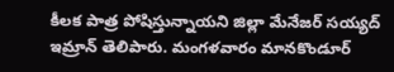కీలక పాత్ర పోషిస్తున్నాయని జిల్లా మేనేజర్ సయ్యద్ ఇమ్రాన్ తెలిపారు. మంగళవారం మానకొండూర్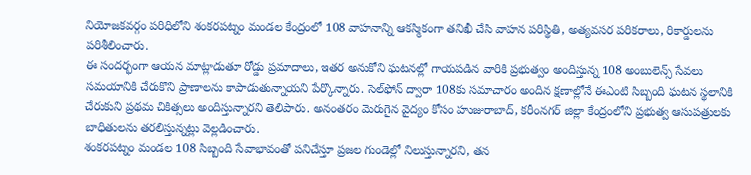నియోజకవర్గం పరిధిలోని శంకరపట్నం మండల కేంద్రంలో 108 వాహనాన్ని ఆకస్మికంగా తనిఖీ చేసి వాహన పరిస్థితి, అత్యవసర పరికరాలు, రికార్డులను పరిశీలించారు.
ఈ సందర్భంగా ఆయన మాట్లాడుతూ రోడ్డు ప్రమాదాలు, ఇతర అనుకోని ఘటనల్లో గాయపడిన వారికి ప్రభుత్వం అందిస్తున్న 108 అంబులెన్స్ సేవలు సమయానికి చేరుకొని ప్రాణాలను కాపాడుతున్నాయని పేర్కొన్నారు. సెల్‌ఫోన్ ద్వారా 108కు సమాచారం అందిన క్షణాల్లోనే ఈఎంటి సిబ్బంది ఘటన స్థలానికి చేరుకుని ప్రథమ చికిత్సలు అందిస్తున్నారని తెలిపారు. అనంతరం మెరుగైన వైద్యం కోసం హుజురాబాద్, కరీంనగర్ జిల్లా కేంద్రంలోని ప్రభుత్వ ఆసుపత్రులకు బాధితులను తరలిస్తున్నట్లు వెల్లడించారు.
శంకరపట్నం మండల 108 సిబ్బంది సేవాభావంతో పనిచేస్తూ ప్రజల గుండెల్లో నిలుస్తున్నారని, తన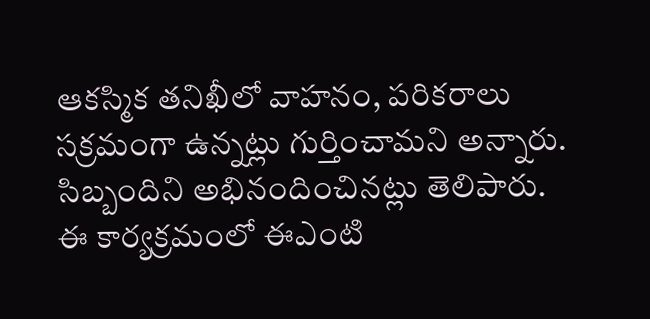ఆకస్మిక తనిఖీలో వాహనం, పరికరాలు సక్రమంగా ఉన్నట్లు గుర్తించామని అన్నారు. సిబ్బందిని అభినందించినట్లు తెలిపారు.
ఈ కార్యక్రమంలో ఈఎంటి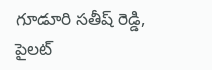గూడూరి సతీష్ రెడ్డి, పైలట్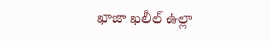ఖాజా ఖలీల్ ఉల్లా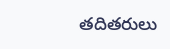తదితరులు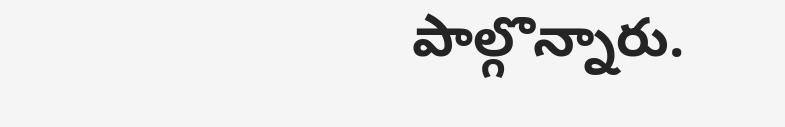పాల్గొన్నారు.